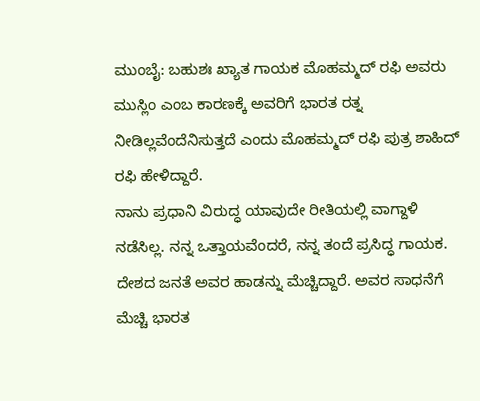ಮುಂಬೈ: ಬಹುಶಃ ಖ್ಯಾತ ಗಾಯಕ ಮೊಹಮ್ಮದ್ ರಫಿ ಅವರು ಮುಸ್ಲಿಂ ಎಂಬ ಕಾರಣಕ್ಕೆ ಅವರಿಗೆ ಭಾರತ ರತ್ನ ನೀಡಿಲ್ಲವೆಂದೆನಿಸುತ್ತದೆ ಎಂದು ಮೊಹಮ್ಮದ್ ರಫಿ ಪುತ್ರ ಶಾಹಿದ್ ರಫಿ ಹೇಳಿದ್ದಾರೆ.
ನಾನು ಪ್ರಧಾನಿ ವಿರುದ್ಧ ಯಾವುದೇ ರೀತಿಯಲ್ಲಿ ವಾಗ್ದಾಳಿ ನಡೆಸಿಲ್ಲ. ನನ್ನ ಒತ್ತಾಯವೆಂದರೆ, ನನ್ನ ತಂದೆ ಪ್ರಸಿದ್ಧ ಗಾಯಕ. ದೇಶದ ಜನತೆ ಅವರ ಹಾಡನ್ನು ಮೆಚ್ಚಿದ್ದಾರೆ. ಅವರ ಸಾಧನೆಗೆ ಮೆಚ್ಚಿ ಭಾರತ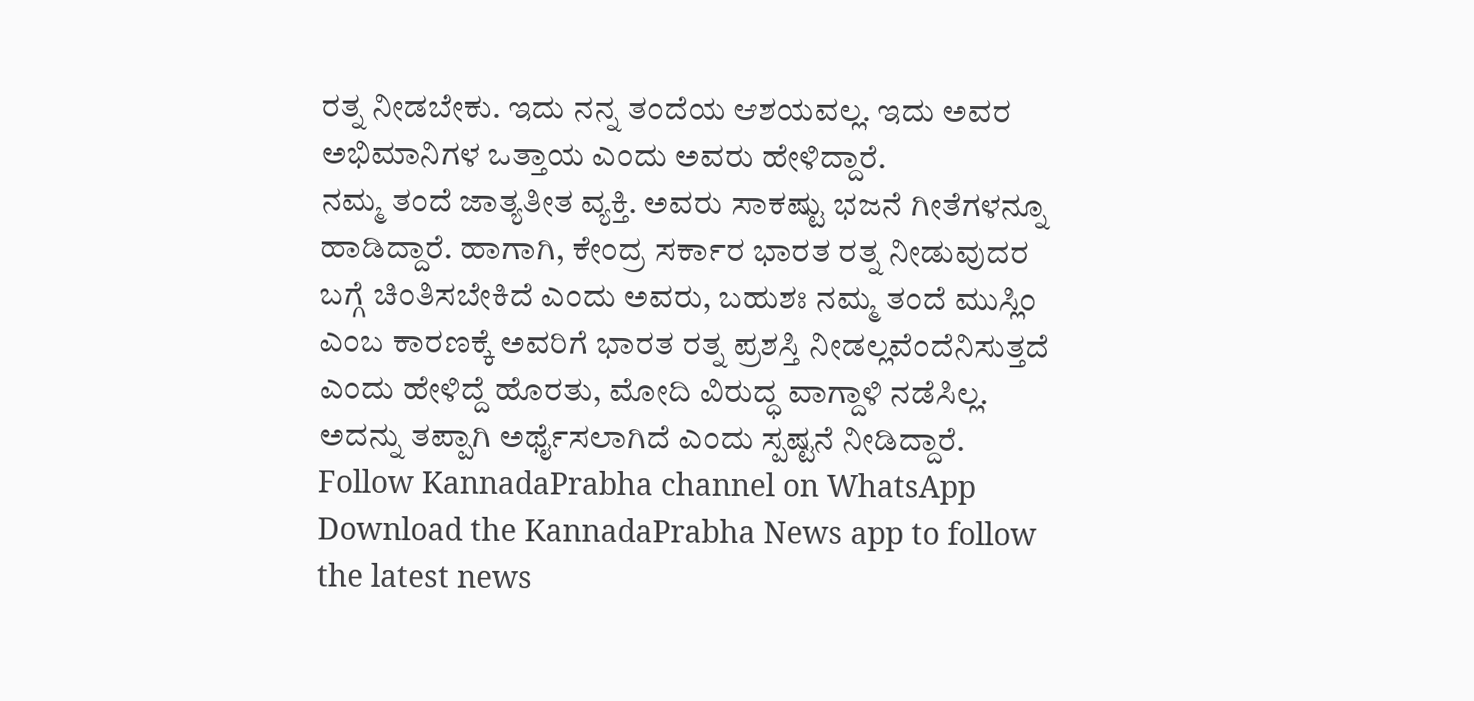ರತ್ನ ನೀಡಬೇಕು. ಇದು ನನ್ನ ತಂದೆಯ ಆಶಯವಲ್ಲ. ಇದು ಅವರ ಅಭಿಮಾನಿಗಳ ಒತ್ತಾಯ ಎಂದು ಅವರು ಹೇಳಿದ್ದಾರೆ.
ನಮ್ಮ ತಂದೆ ಜಾತ್ಯತೀತ ವ್ಯಕ್ತಿ. ಅವರು ಸಾಕಷ್ಟು ಭಜನೆ ಗೀತೆಗಳನ್ನೂ ಹಾಡಿದ್ದಾರೆ. ಹಾಗಾಗಿ, ಕೇಂದ್ರ ಸರ್ಕಾರ ಭಾರತ ರತ್ನ ನೀಡುವುದರ ಬಗ್ಗೆ ಚಿಂತಿಸಬೇಕಿದೆ ಎಂದು ಅವರು, ಬಹುಶಃ ನಮ್ಮ ತಂದೆ ಮುಸ್ಲಿಂ ಎಂಬ ಕಾರಣಕ್ಕೆ ಅವರಿಗೆ ಭಾರತ ರತ್ನ ಪ್ರಶಸ್ತಿ ನೀಡಲ್ಲವೆಂದೆನಿಸುತ್ತದೆ ಎಂದು ಹೇಳಿದ್ದೆ ಹೊರತು, ಮೋದಿ ವಿರುದ್ಧ ವಾಗ್ದಾಳಿ ನಡೆಸಿಲ್ಲ. ಅದನ್ನು ತಪ್ಪಾಗಿ ಅರ್ಥೈಸಲಾಗಿದೆ ಎಂದು ಸ್ಪಷ್ಟನೆ ನೀಡಿದ್ದಾರೆ.
Follow KannadaPrabha channel on WhatsApp
Download the KannadaPrabha News app to follow the latest news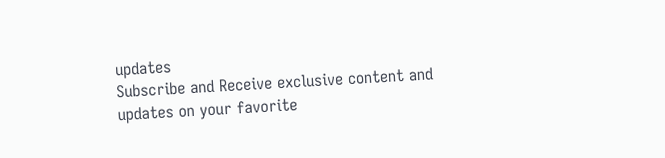updates
Subscribe and Receive exclusive content and updates on your favorite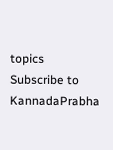topics
Subscribe to KannadaPrabha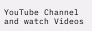YouTube Channel and watch Videos